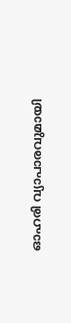ഓഹരി വ്യാപാരവുമായി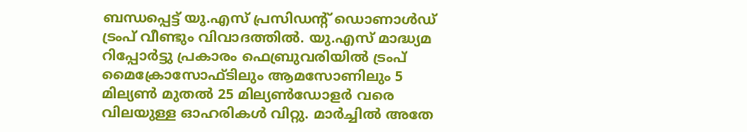ബന്ധപ്പെട്ട് യു.എസ് പ്രസിഡന്റ് ഡൊണാൾഡ് ട്രംപ് വീണ്ടും വിവാദത്തിൽ. യു.എസ് മാദ്ധ്യമ റിപ്പോർട്ടു പ്രകാരം ഫെബ്രുവരിയിൽ ട്രംപ് മൈക്രോസോഫ്ടിലും ആമസോണിലും 5 മില്യൺ മുതൽ 25 മില്യൺഡോളർ വരെ വിലയുള്ള ഓഹരികൾ വിറ്റു. മാർച്ചിൽ അതേ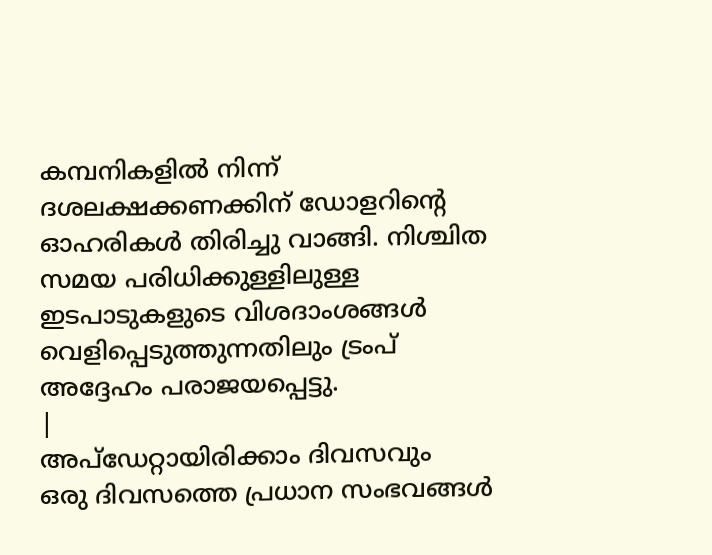കമ്പനികളിൽ നിന്ന് ദശലക്ഷക്കണക്കിന് ഡോളറിന്റെ ഓഹരികൾ തിരിച്ചു വാങ്ങി. നിശ്ചിത സമയ പരിധിക്കുള്ളിലുള്ള ഇടപാടുകളുടെ വിശദാംശങ്ങൾ വെളിപ്പെടുത്തുന്നതിലും ട്രംപ് അദ്ദേഹം പരാജയപ്പെട്ടു.
|
അപ്ഡേറ്റായിരിക്കാം ദിവസവും
ഒരു ദിവസത്തെ പ്രധാന സംഭവങ്ങൾ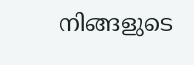നിങ്ങളുടെ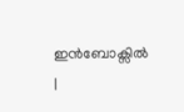ഇൻബോക്സിൽ |